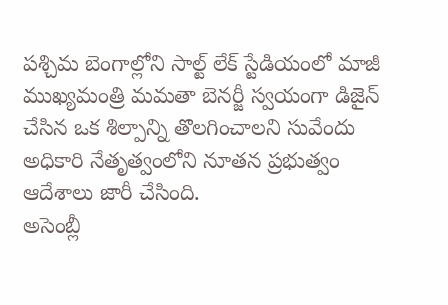పశ్చిమ బెంగాల్లోని సాల్ట్ లేక్ స్టేడియంలో మాజీ ముఖ్యమంత్రి మమతా బెనర్జీ స్వయంగా డిజైన్ చేసిన ఒక శిల్పాన్ని తొలగించాలని సువేందు అధికారి నేతృత్వంలోని నూతన ప్రభుత్వం ఆదేశాలు జారీ చేసింది.
అసెంబ్లీ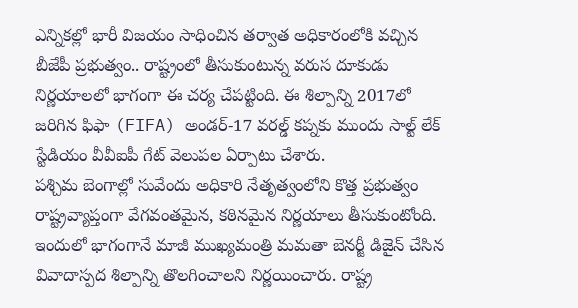ఎన్నికల్లో భారీ విజయం సాధించిన తర్వాత అధికారంలోకి వచ్చిన బీజేపీ ప్రభుత్వం.. రాష్ట్రంలో తీసుకుంటున్న వరుస దూకుడు నిర్ణయాలలో భాగంగా ఈ చర్య చేపట్టింది. ఈ శిల్పాన్ని 2017లో జరిగిన ఫిఫా (FIFA) అండర్-17 వరల్డ్ కప్నకు ముందు సాల్ట్ లేక్ స్టేడియం వీవీఐపీ గేట్ వెలుపల ఏర్పాటు చేశారు.
పశ్చిమ బెంగాల్లో సువేందు అధికారి నేతృత్వంలోని కొత్త ప్రభుత్వం రాష్ట్రవ్యాప్తంగా వేగవంతమైన, కఠినమైన నిర్ణయాలు తీసుకుంటోంది. ఇందులో భాగంగానే మాజీ ముఖ్యమంత్రి మమతా బెనర్జీ డిజైన్ చేసిన వివాదాస్పద శిల్పాన్ని తొలగించాలని నిర్ణయించారు. రాష్ట్ర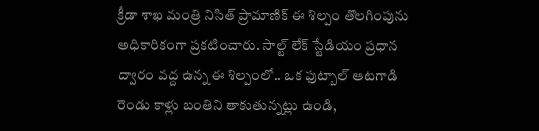క్రీడా శాఖ మంత్రి నిసిత్ ప్రామాణిక్ ఈ శిల్పం తొలగింపును అధికారికంగా ప్రకటించారు. సాల్ట్ లేక్ స్టేడియం ప్రధాన ద్వారం వద్ద ఉన్న ఈ శిల్పంలో.. ఒక ఫుట్బాల్ ఆటగాడి రెండు కాళ్లు బంతిని తాకుతున్నట్లు ఉండి,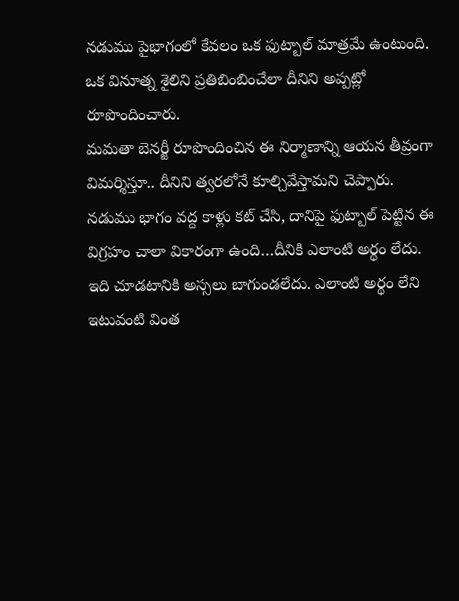నడుము పైభాగంలో కేవలం ఒక ఫుట్బాల్ మాత్రమే ఉంటుంది. ఒక వినూత్న శైలిని ప్రతిబింబించేలా దీనిని అప్పట్లో రూపొందించారు.
మమతా బెనర్జీ రూపొందించిన ఈ నిర్మాణాన్ని ఆయన తీవ్రంగా విమర్శిస్తూ.. దీనిని త్వరలోనే కూల్చివేస్తామని చెప్పారు. నడుము భాగం వద్ద కాళ్లు కట్ చేసి, దానిపై ఫుట్బాల్ పెట్టిన ఈ విగ్రహం చాలా వికారంగా ఉంది…దీనికి ఎలాంటి అర్థం లేదు. ఇది చూడటానికి అస్సలు బాగుండలేదు. ఎలాంటి అర్థం లేని ఇటువంటి వింత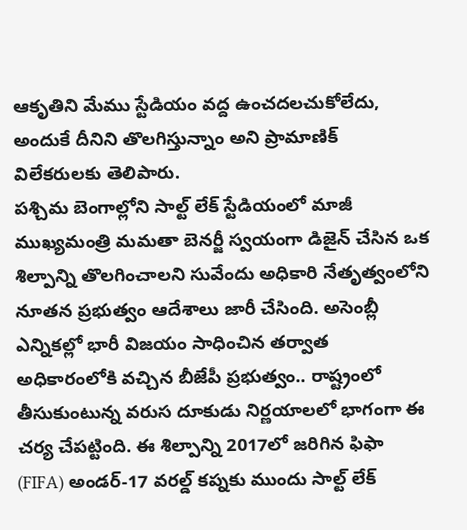ఆకృతిని మేము స్టేడియం వద్ద ఉంచదలచుకోలేదు, అందుకే దీనిని తొలగిస్తున్నాం అని ప్రామాణిక్ విలేకరులకు తెలిపారు.
పశ్చిమ బెంగాల్లోని సాల్ట్ లేక్ స్టేడియంలో మాజీ ముఖ్యమంత్రి మమతా బెనర్జీ స్వయంగా డిజైన్ చేసిన ఒక శిల్పాన్ని తొలగించాలని సువేందు అధికారి నేతృత్వంలోని నూతన ప్రభుత్వం ఆదేశాలు జారీ చేసింది. అసెంబ్లీ ఎన్నికల్లో భారీ విజయం సాధించిన తర్వాత అధికారంలోకి వచ్చిన బీజేపీ ప్రభుత్వం.. రాష్ట్రంలో తీసుకుంటున్న వరుస దూకుడు నిర్ణయాలలో భాగంగా ఈ చర్య చేపట్టింది. ఈ శిల్పాన్ని 2017లో జరిగిన ఫిఫా (FIFA) అండర్-17 వరల్డ్ కప్నకు ముందు సాల్ట్ లేక్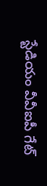స్టేడియం వీవీఐపీ గేట్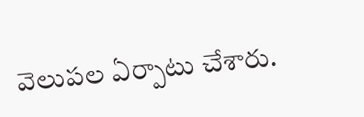వెలుపల ఏర్పాటు చేశారు.